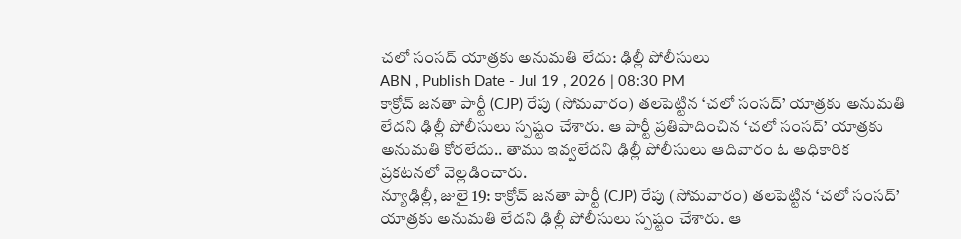చలో సంసద్ యాత్రకు అనుమతి లేదు: ఢిల్లీ పోలీసులు
ABN , Publish Date - Jul 19 , 2026 | 08:30 PM
కాక్రోచ్ జనతా పార్టీ (CJP) రేపు (సోమవారం) తలపెట్టిన ‘చలో సంసద్’ యాత్రకు అనుమతి లేదని ఢిల్లీ పోలీసులు స్పష్టం చేశారు. ఆ పార్టీ ప్రతిపాదించిన ‘చలో సంసద్’ యాత్రకు అనుమతి కోరలేదు.. తాము ఇవ్వలేదని ఢిల్లీ పోలీసులు ఆదివారం ఓ అధికారిక ప్రకటనలో వెల్లడించారు.
న్యూఢిల్లీ, జులై 19: కాక్రోచ్ జనతా పార్టీ (CJP) రేపు (సోమవారం) తలపెట్టిన ‘చలో సంసద్’ యాత్రకు అనుమతి లేదని ఢిల్లీ పోలీసులు స్పష్టం చేశారు. ఆ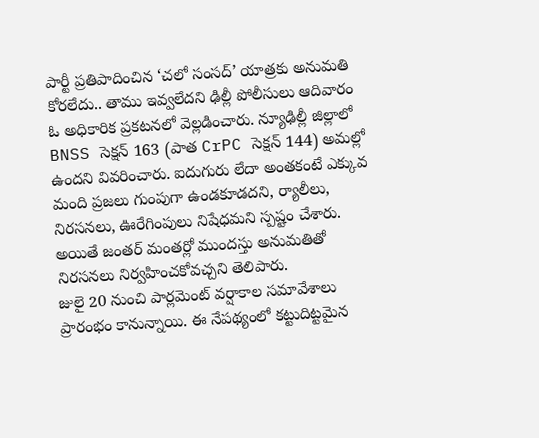పార్టీ ప్రతిపాదించిన ‘చలో సంసద్’ యాత్రకు అనుమతి కోరలేదు.. తాము ఇవ్వలేదని ఢిల్లీ పోలీసులు ఆదివారం ఓ అధికారిక ప్రకటనలో వెల్లడించారు. న్యూఢిల్లీ జిల్లాలో BNSS సెక్షన్ 163 (పాత CrPC సెక్షన్ 144) అమల్లో ఉందని వివరించారు. ఐదుగురు లేదా అంతకంటే ఎక్కువ మంది ప్రజలు గుంపుగా ఉండకూడదని, ర్యాలీలు, నిరసనలు, ఊరేగింపులు నిషేధమని స్పష్టం చేశారు. అయితే జంతర్ మంతర్లో ముందస్తు అనుమతితో నిరసనలు నిర్వహించకోవచ్చని తెలిపారు.
జులై 20 నుంచి పార్లమెంట్ వర్షాకాల సమావేశాలు ప్రారంభం కానున్నాయి. ఈ నేపథ్యంలో కట్టుదిట్టమైన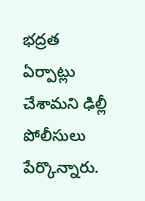భద్రత ఏర్పాట్లు చేశామని ఢిల్లీ పోలీసులు పేర్కొన్నారు.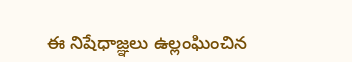ఈ నిషేధాజ్ఞలు ఉల్లంఘించిన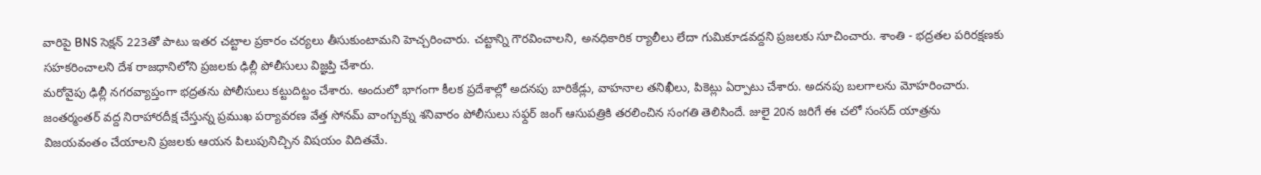వారిపై BNS సెక్షన్ 223తో పాటు ఇతర చట్టాల ప్రకారం చర్యలు తీసుకుంటామని హెచ్చరించారు. చట్టాన్ని గౌరవించాలని, అనధికారిక ర్యాలీలు లేదా గుమికూడవద్దని ప్రజలకు సూచించారు. శాంతి - భద్రతల పరిరక్షణకు సహకరించాలని దేశ రాజధానిలోని ప్రజలకు ఢిల్లీ పోలీసులు విజ్ఞప్తి చేశారు.
మరోవైపు ఢిల్లీ నగరవ్యాప్తంగా భద్రతను పోలీసులు కట్టుదిట్టం చేశారు. అందులో భాగంగా కీలక ప్రదేశాల్లో అదనపు బారికేడ్లు, వాహనాల తనిఖీలు, పికెట్లు ఏర్పాటు చేశారు. అదనపు బలగాలను మోహరించారు. జంతర్మంతర్ వద్ద నిరాహారదీక్ష చేస్తున్న ప్రముఖ పర్యావరణ వేత్త సోనమ్ వాంగ్చుక్ను శనివారం పోలీసులు సఫ్దర్ జంగ్ ఆసుపత్రికి తరలించిన సంగతి తెలిసిందే. జులై 20న జరిగే ఈ చలో సంసద్ యాత్రను విజయవంతం చేయాలని ప్రజలకు ఆయన పిలుపునిచ్చిన విషయం విదితమే.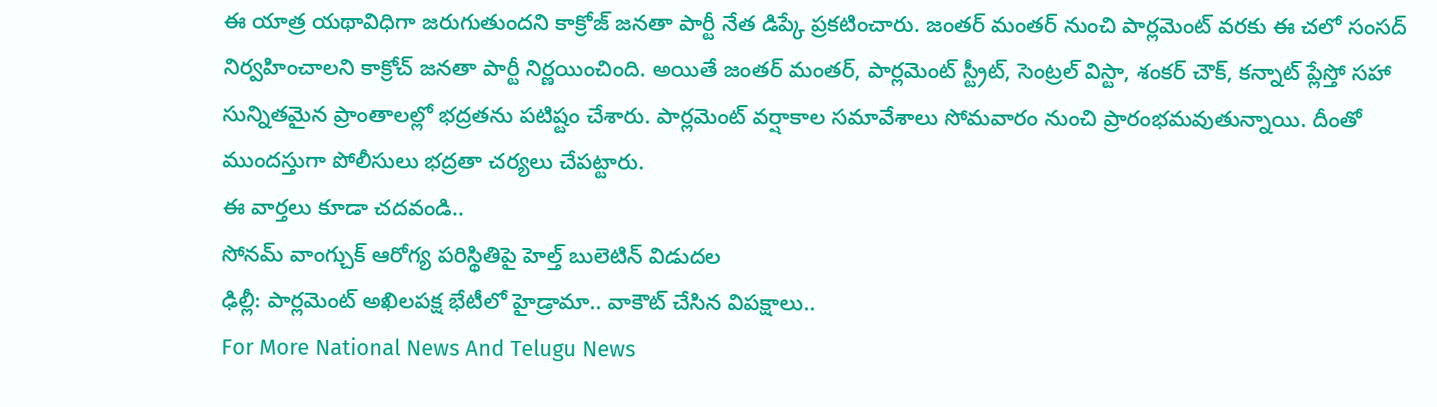ఈ యాత్ర యథావిధిగా జరుగుతుందని కాక్రోజ్ జనతా పార్టీ నేత డిప్కే ప్రకటించారు. జంతర్ మంతర్ నుంచి పార్లమెంట్ వరకు ఈ చలో సంసద్ నిర్వహించాలని కాక్రోచ్ జనతా పార్టీ నిర్ణయించింది. అయితే జంతర్ మంతర్, పార్లమెంట్ స్ట్రీట్, సెంట్రల్ విస్టా, శంకర్ చౌక్, కన్నాట్ ప్లేస్తో సహా సున్నితమైన ప్రాంతాలల్లో భద్రతను పటిష్టం చేశారు. పార్లమెంట్ వర్షాకాల సమావేశాలు సోమవారం నుంచి ప్రారంభమవుతున్నాయి. దీంతో ముందస్తుగా పోలీసులు భద్రతా చర్యలు చేపట్టారు.
ఈ వార్తలు కూడా చదవండి..
సోనమ్ వాంగ్చుక్ ఆరోగ్య పరిస్థితిపై హెల్త్ బులెటిన్ విడుదల
ఢిల్లీ: పార్లమెంట్ అఖిలపక్ష భేటీలో హైడ్రామా.. వాకౌట్ చేసిన విపక్షాలు..
For More National News And Telugu News